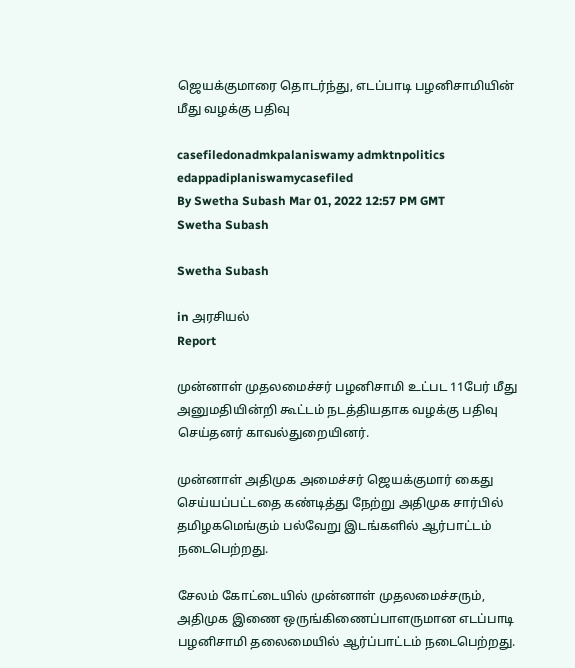ஜெயக்குமாரை தொடர்ந்து, எடப்பாடி பழனிசாமியின் மீது வழக்கு பதிவு

casefiledonadmkpalaniswamy admktnpolitics edappadiplaniswamycasefiled
By Swetha Subash Mar 01, 2022 12:57 PM GMT
Swetha Subash

Swetha Subash

in அரசியல்
Report

முன்னாள் முதலமைச்சர் பழனிசாமி உட்பட 11பேர் மீது அனுமதியின்றி கூட்டம் நடத்தியதாக வழக்கு பதிவு செய்தனர் காவல்துறையினர்.

முன்னாள் அதிமுக அமைச்சர் ஜெயக்குமார் கைது செய்யப்பட்டதை கண்டித்து நேற்று அதிமுக சார்பில் தமிழகமெங்கும் பல்வேறு இடங்களில் ஆர்பாட்டம் நடைபெற்றது.

சேலம் கோட்டையில் முன்னாள் முதலமைச்சரும், அதிமுக இணை ஒருங்கிணைப்பாளருமான எடப்பாடி பழனிசாமி தலைமையில் ஆர்ப்பாட்டம் நடைபெற்றது.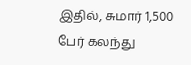இதில், சுமார் 1,500 பேர் கலந்து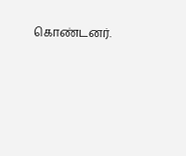கொண்டனர்.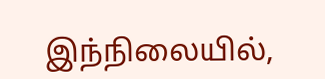இந்நிலையில்,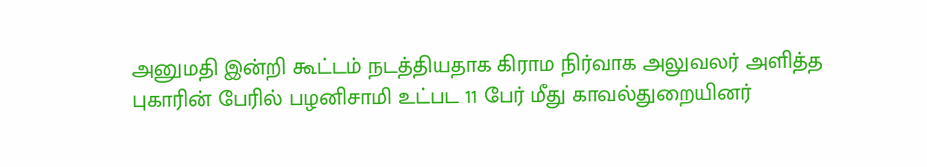அனுமதி இன்றி கூட்டம் நடத்தியதாக கிராம நிர்வாக அலுவலர் அளித்த புகாரின் பேரில் பழனிசாமி உட்பட 11 பேர் மீது காவல்துறையினர்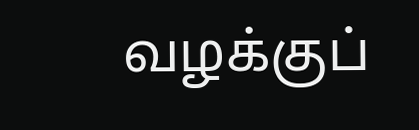வழக்குப்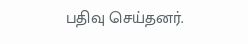பதிவு செய்தனர்.